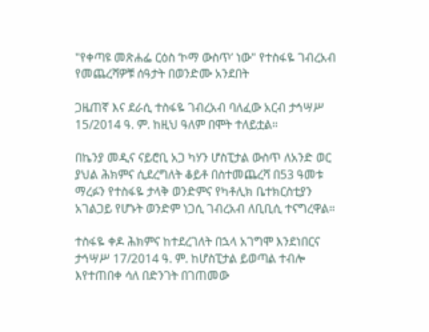"የቀጣዩ መጽሐፌ ርዕስ ‘ኮማ ውስጥ’ ነው" የተስፋዬ ገብረአብ የመጨረሻዎቹ ሰዓታት በወንድሙ አንደበት

ጋዜጠኛ እና ደራሲ ተስፋዬ ገብረአብ ባለፈው አርብ ታኅሣሥ 15/2014 ዓ. ም. ከዚህ ዓለም በሞት ተለይቷል።

በኬንያ መዲና ናይሮቢ አጋ ካሃን ሆስፒታል ውስጥ ለአንድ ወር ያህል ሕክምና ሲደረግለት ቆይቶ በስተመጨረሻ በ53 ዓመቱ ማረፉን የተስፋዬ ታላቅ ወንድምና የካቶሊክ ቤተክርስቲያን አገልጋይ የሆኑት ወንድም ነጋሲ ገብረአብ ለቢቢሲ ተናግረዋል።

ተስፋዬ ቀዶ ሕክምና ከተደረገለት በኋላ አገግሞ እንደነበርና ታኅሣሥ 17/2014 ዓ. ም. ከሆስፒታል ይወጣል ተብሎ እየተጠበቀ ሳለ በድንገት በገጠመው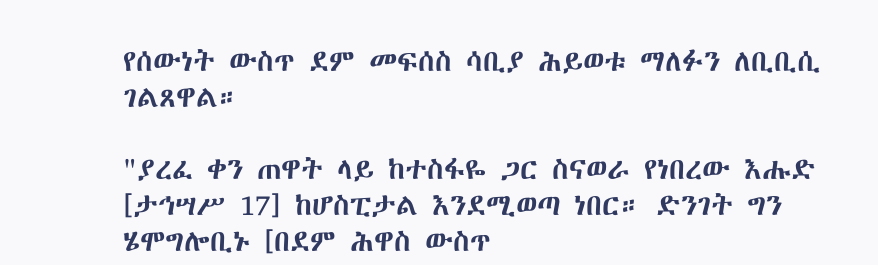የሰውነት ውስጥ ደም መፍሰስ ሳቢያ ሕይወቱ ማለፉን ለቢቢሲ ገልጸዋል።

"ያረፈ ቀን ጠዋት ላይ ከተስፋዬ ጋር ስናወራ የነበረው እሑድ [ታኅሣሥ 17] ከሆስፒታል እንደሚወጣ ነበር። ድንገት ግን ሄሞግሎቢኑ [በደም ሕዋስ ውስጥ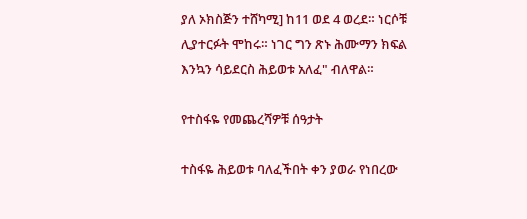ያለ ኦክስጅን ተሸካሚ] ከ11 ወደ 4 ወረደ። ነርሶቹ ሊያተርፉት ሞከሩ። ነገር ግን ጽኑ ሕሙማን ክፍል እንኳን ሳይደርስ ሕይወቱ አለፈ" ብለዋል።

የተስፋዬ የመጨረሻዎቹ ሰዓታት

ተስፋዬ ሕይወቱ ባለፈችበት ቀን ያወራ የነበረው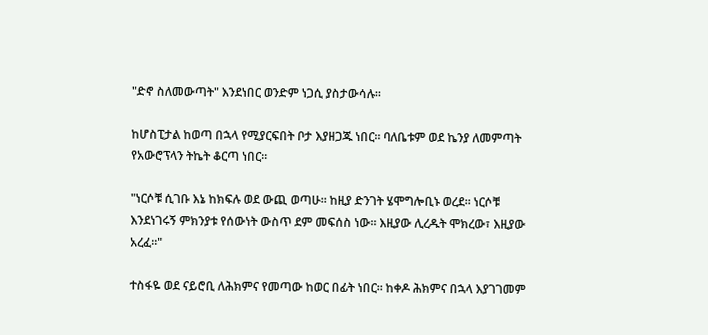"ድኖ ስለመውጣት" እንደነበር ወንድም ነጋሲ ያስታውሳሉ።

ከሆስፒታል ከወጣ በኋላ የሚያርፍበት ቦታ እያዘጋጁ ነበር። ባለቤቱም ወደ ኬንያ ለመምጣት የአውሮፕላን ትኬት ቆርጣ ነበር።

"ነርሶቹ ሲገቡ እኔ ከክፍሉ ወደ ውጪ ወጣሁ። ከዚያ ድንገት ሄሞግሎቢኑ ወረደ። ነርሶቹ እንደነገሩኝ ምክንያቱ የሰውነት ውስጥ ደም መፍሰስ ነው። እዚያው ሊረዱት ሞክረው፣ እዚያው አረፈ።"

ተስፋዬ ወደ ናይሮቢ ለሕክምና የመጣው ከወር በፊት ነበር። ከቀዶ ሕክምና በኋላ እያገገመም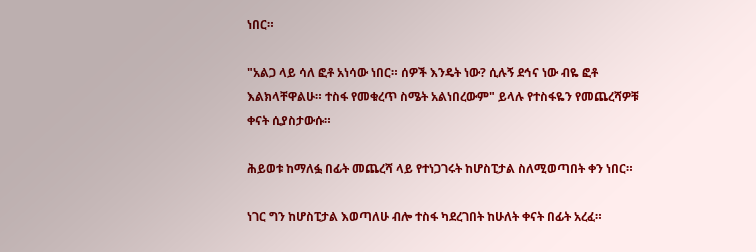ነበር።

"አልጋ ላይ ሳለ ፎቶ አነሳው ነበር። ሰዎች እንዴት ነው? ሲሉኝ ደኅና ነው ብዬ ፎቶ እልክላቸዋልሁ። ተስፋ የመቁረጥ ስሜት አልነበረውም" ይላሉ የተስፋዬን የመጨረሻዎቹ ቀናት ሲያስታውሱ።

ሕይወቱ ከማለፏ በፊት መጨረሻ ላይ የተነጋገሩት ከሆስፒታል ስለሚወጣበት ቀን ነበር።

ነገር ግን ከሆስፒታል እወጣለሁ ብሎ ተስፋ ካደረገበት ከሁለት ቀናት በፊት አረፈ።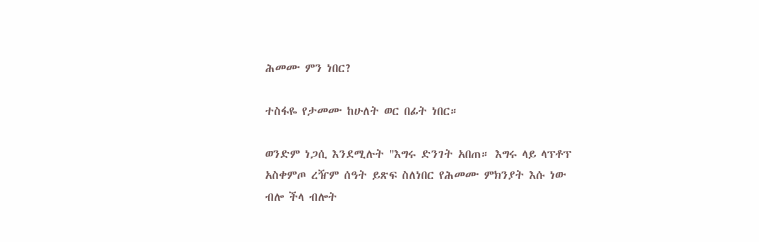ሕመሙ ምን ነበር?

ተስፋዬ የታመሙ ከሁለት ወር በፊት ነበር።

ወንድም ነጋሲ እንደሚሉት "እግሩ ድንገት አበጠ። እግሩ ላይ ላፕቶፕ አስቀምጦ ረዥም ሰዓት ይጽፍ ስለነበር የሕመሙ ምክንያት እሱ ነው ብሎ ችላ ብሎት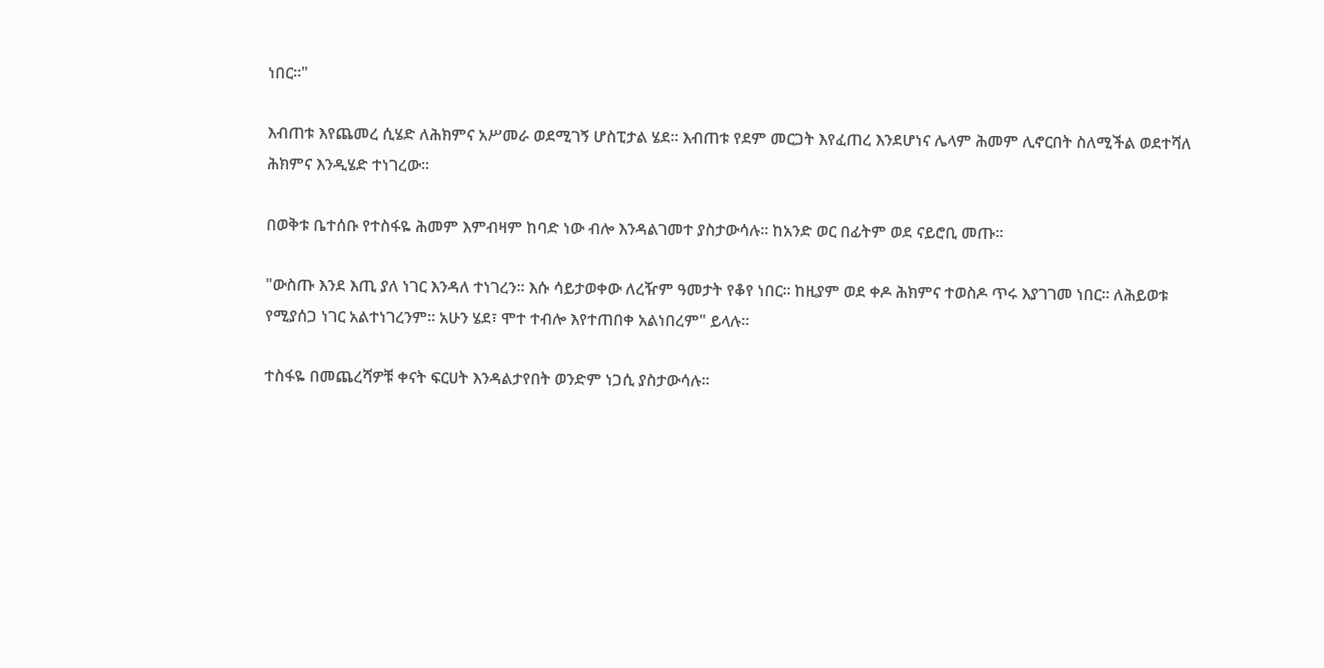ነበር።"

እብጠቱ እየጨመረ ሲሄድ ለሕክምና አሥመራ ወደሚገኝ ሆስፒታል ሄደ። እብጠቱ የደም መርጋት እየፈጠረ እንደሆነና ሌላም ሕመም ሊኖርበት ስለሚችል ወደተሻለ ሕክምና እንዲሄድ ተነገረው።

በወቅቱ ቤተሰቡ የተስፋዬ ሕመም እምብዛም ከባድ ነው ብሎ እንዳልገመተ ያስታውሳሉ። ከአንድ ወር በፊትም ወደ ናይሮቢ መጡ።

"ውስጡ እንደ እጢ ያለ ነገር እንዳለ ተነገረን። እሱ ሳይታወቀው ለረዥም ዓመታት የቆየ ነበር። ከዚያም ወደ ቀዶ ሕክምና ተወስዶ ጥሩ እያገገመ ነበር። ለሕይወቱ የሚያሰጋ ነገር አልተነገረንም። አሁን ሄደ፣ ሞተ ተብሎ እየተጠበቀ አልነበረም" ይላሉ።

ተስፋዬ በመጨረሻዎቹ ቀናት ፍርሀት እንዳልታየበት ወንድም ነጋሲ ያስታውሳሉ።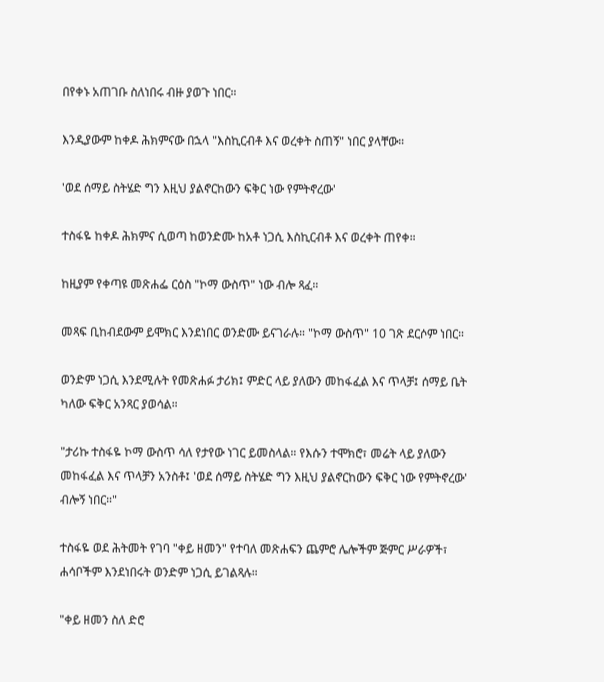በየቀኑ አጠገቡ ስለነበሩ ብዙ ያወጉ ነበር።

እንዲያውም ከቀዶ ሕክምናው በኋላ "እስኪርብቶ እና ወረቀት ስጠኝ" ነበር ያላቸው።

'ወደ ሰማይ ስትሄድ ግን እዚህ ያልኖርከውን ፍቅር ነው የምትኖረው'

ተስፋዬ ከቀዶ ሕክምና ሲወጣ ከወንድሙ ከአቶ ነጋሲ እስኪርብቶ እና ወረቀት ጠየቀ።

ከዚያም የቀጣዩ መጽሐፌ ርዕስ "ኮማ ውስጥ" ነው ብሎ ጻፈ።

መጻፍ ቢከብደውም ይሞክር እንደነበር ወንድሙ ይናገራሉ። "ኮማ ውስጥ" 10 ገጽ ደርሶም ነበር።

ወንድም ነጋሲ እንደሚሉት የመጽሐፉ ታሪክ፤ ምድር ላይ ያለውን መከፋፈል እና ጥላቻ፤ ሰማይ ቤት ካለው ፍቅር አንጻር ያወሳል።

"ታሪኩ ተስፋዬ ኮማ ውስጥ ሳለ የታየው ነገር ይመስላል። የእሱን ተሞክሮ፣ መሬት ላይ ያለውን መከፋፈል እና ጥላቻን አንስቶ፤ 'ወደ ሰማይ ስትሄድ ግን እዚህ ያልኖርከውን ፍቅር ነው የምትኖረው' ብሎኝ ነበር።"

ተስፋዬ ወደ ሕትመት የገባ "ቀይ ዘመን" የተባለ መጽሐፍን ጨምሮ ሌሎችም ጅምር ሥራዎች፣ ሐሳቦችም እንደነበሩት ወንድም ነጋሲ ይገልጻሉ።

"ቀይ ዘመን ስለ ድሮ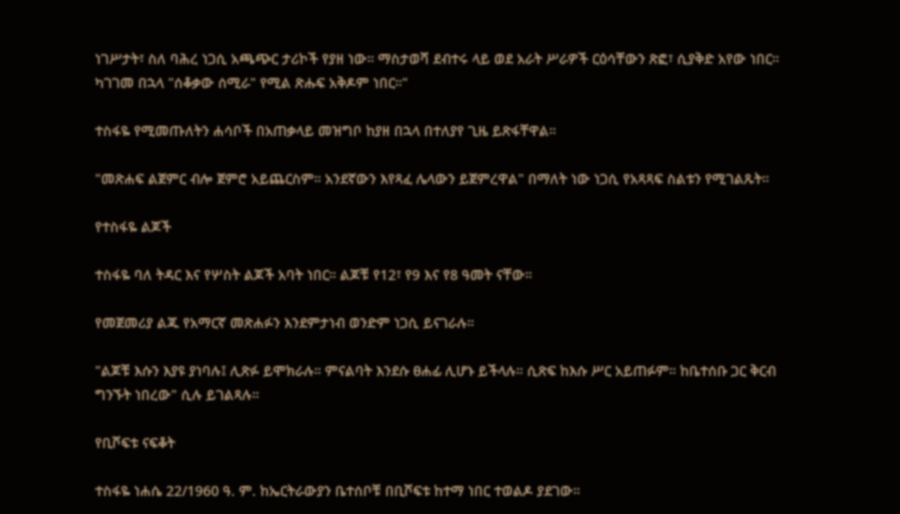ነገሥታት፣ ስለ ባሕረ ነጋሲ አጫጭር ታሪኮች የያዘ ነው። ማስታወሻ ደብተሩ ላይ ወደ አራት ሥራዎች ርዕሳቸውን ጽፎ፣ ሲያቅድ አየው ነበር። ካገገመ በኋላ "ሰቆቃው ሰሚራ" የሚል ጽሑፍ አቅዶም ነበር።"

ተስፋዬ የሚመጡለትን ሐሳቦች በአጠቃላይ መዝግቦ ከያዘ በኋላ በተለያየ ጊዜ ይጽፋቸዋል።

"መጽሐፍ ልጀምር ብሎ ጀምሮ አይጨርስም። አንደኛውን እየጻፈ ሌላውን ይጀምረዋል" በማለት ነው ነጋሲ የአጻጻፍ ስልቱን የሚገልጹት።

የተስፋዬ ልጆች

ተስፋዬ ባለ ትዳር እና የሦስት ልጆች አባት ነበር። ልጆቹ የ12፣ የ9 እና የ8 ዓመት ናቸው።

የመጀመሪያ ልጁ የአማርኛ መጽሐፉን እንደምታነብ ወንድም ነጋሲ ይናገራሉ።

"ልጆቹ እሱን እያዩ ያነባሉ፤ ሊጽፉ ይሞክራሉ። ምናልባት እንደሱ ፀሐፊ ሊሆኑ ይችላሉ። ሲጽፍ ከእሱ ሥር አይጠፉም። ከቤተሰቡ ጋር ቅርብ ግንኙት ነበረው" ሲሉ ይገልጻሉ።

የቢሾፍቱ ናፍቆት

ተስፋዬ ነሐሴ 22/1960 ዓ. ም. ከኤርትራውያን ቤተሰቦቹ በቢሾፍቱ ከተማ ነበር ተወልዶ ያደገው።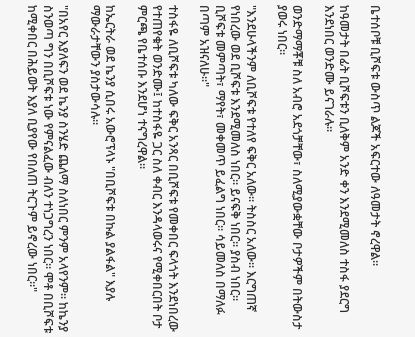ቤተሰቦቹ ቢሾፍቱ ውስጥ ልጆች አፍርተው ለዓመታት ኖረዋል።

ከዓመታት በፊት ቢሾፍቱን ቢለቅም አንድ ቀን እንደሚመለስ ተስፋ ያደርግ እንደነበር ወንድሙ ይናገራሉ።

ወንድማማቾቹ ስለ አብሮ አደጎቻቸው፣ ስለሚያውቋቸው ቦታዎችም በትውስታ ያወሩ ነበር።

"እንደሁላችንም ለቢሾፍቱ የተለየ ፍቅር አለው። ትስስር አለው። እርግጠኛ የነበረው ወደ ቢሾፍቱ እንደሚመለስ ነበር። ይናፍቅ ነበር። ያስብ ነበር። ቢሾፍቱ መምጣት፣ ማየት፣ መቀመጥ ይፈልግ ነበር። ሳይመለስ በማለፉ በጣም አዝናለሁ።"

ተስፋዬ ለቢሾፍቱ ካለው ፍቅር አንጻር በቢሾፍቱ የመቀበር ፍላጎት እንደነበረው የተጠየቁት ወንድሙ፤ ከተስፋዬ ጋር ስለ ቀብር እንዳላወሩና የሚቀበርበት ቦታ ምርጫ የቤተሰቡ እንደሆነ ተናግረዋል።

ከኤርትራ ወደ ኬንያ ሲበሩ አውሮፕላኑ "በቢሾፍቱ በኩል ያልፋል" እያሉ ማውራታቸውን ያስታውሳሉ።

"በአየር እያለፍን ወደ ኬንያ ስንሄድ ጨለማ ስለነበር ምንም አላየንም። ከኬንያ ስንወጣ ግን በቢሾፍቱ ነው የምናልፈው ብለን ተነጋግረን ነበር። ሞቶ በቢሾፍቱ ከሚቀበር በሕይወት እያለ ቢያየው የበለጠ ትርጉም ይኖረው ነበር።"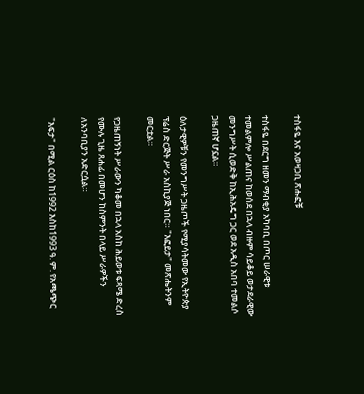ተስፋዬ እና አወዛጋቢ ጽሑፎቹ

ተስፋዬ በደርግ ዘመን ማብቂያ አካባቢ በጦር ሠራዊቱ ተመልምሎ ሥልጠና ከወሰደ በኋላ ብዙም ሳይቆይ ወታደራዊው መንግሥት ሲወድቅ ከኢሕአዴግ ጋር ወደ አዲስ አበባ ተመልሶ ጋዜጠኛ ሆኗል።

ዕለታዊዎቹን የመንግሥት ጋዜጦች የሚያሳትመው የኢትዮጵያ ፕሬስ ድርጅት ሥራ አስኪያጅ ነበር። "እፎይታ" መጽሔትንም መርቷል።

የጋዜጠኝነት ሥራውን ካቆመ በኋላ አስከ ሕይወቱ ፍጻሜ ድረስ የሙሉ ጊዜ ጸሐፊ በመሆን ከስምንት በላይ ሥራዎችን ለአንባቢያን አድርሷል።

"እፍታ" በሚል ርዕስ ከ1992 እስከ1993 ዓ. ም. የአጫጭር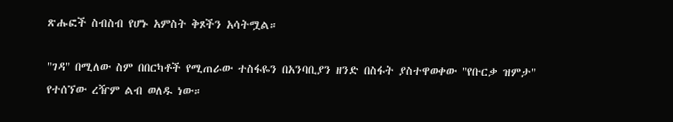ጽሑፎች ስብስብ የሆኑ አምስት ቅጾችን አሳትሟል።

"ገዳ" በሚለው ስም በበርካቶች የሚጠራው ተስፋዬን በአንባቢያን ዘንድ በስፋት ያስተዋወቀው "የቡርቃ ዝምታ" የተሰኘው ረዥም ልብ ወለዱ ነው።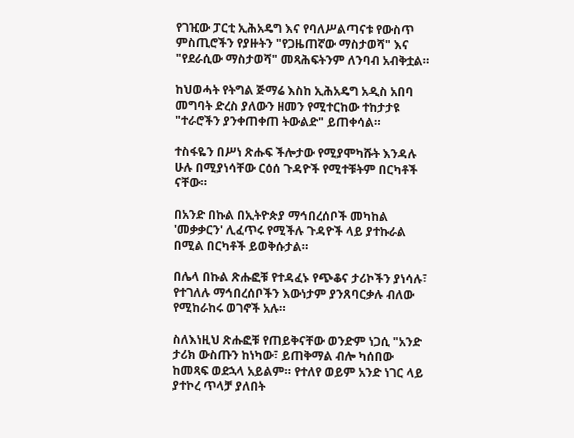የገዢው ፓርቲ ኢሕአዴግ እና የባለሥልጣናቱ የውስጥ ምስጢሮችን የያዙትን "የጋዜጠኛው ማስታወሻ" እና "የደራሲው ማስታወሻ" መጻሕፍትንም ለንባብ አብቅቷል።

ከህወሓት የትግል ጅማሬ እስከ ኢሕአዴግ አዲስ አበባ መግባት ድረስ ያለውን ዘመን የሚተርከው ተከታታዩ "ተራሮችን ያንቀጠቀጠ ትውልድ" ይጠቀሳል።

ተስፋዬን በሥነ ጽሑፍ ችሎታው የሚያሞካሹት እንዳሉ ሁሉ በሚያነሳቸው ርዕሰ ጉዳዮች የሚተቹትም በርካቶች ናቸው።

በአንድ በኩል በኢትዮጵያ ማኅበረሰቦች መካከል 'መቃቃርን' ሊፈጥሩ የሚችሉ ጉዳዮች ላይ ያተኩራል በሚል በርካቶች ይወቅሱታል።

በሌላ በኩል ጽሑፎቹ የተዳፈኑ የጭቆና ታሪኮችን ያነሳሉ፣ የተገለሉ ማኅበረሰቦችን እውነታም ያንጸባርቃሉ ብለው የሚከራከሩ ወገኖች አሉ።

ስለእነዚህ ጽሑፎቹ የጠይቅናቸው ወንድም ነጋሲ "አንድ ታሪክ ውስጡን ከነካው፣ ይጠቅማል ብሎ ካሰበው ከመጻፍ ወደኋላ አይልም። የተለየ ወይም አንድ ነገር ላይ ያተኮረ ጥላቻ ያለበት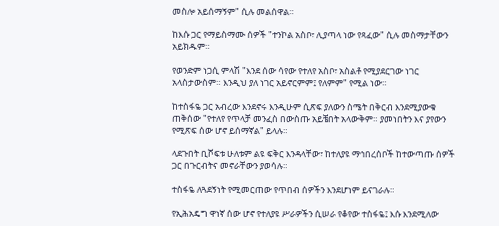መስሎ አይሰማኝም" ሲሉ መልሰዋል።

ከእሱ ጋር የማይስማሙ ሰዎች "ተንኮል አስቦ፣ ሊያጣላ ነው የጻፈው" ሲሉ መስማታቸውን አይክዱም።

የወንድም ነጋሲ ምላሽ "እንደ ሰው ሳየው የተለየ አስቦ፣ አስልቶ የሚያደርገው ነገር አላስታውስም። እንዲህ ያለ ነገር አይኖርምም፤ የለምም" የሚል ነው።

ከተስፋዬ ጋር አብረው እንደኖሩ እንዲሁም ሲጽፍ ያለውን ስሜት በቅርብ እንደሚያውቁ ጠቅሰው "የተለየ የጥላቻ መንፈስ በውስጡ አይቼበት አላውቅም። ያመነበትን እና ያየውን የሚጽፍ ሰው ሆኖ ይሰማኛል" ይላሉ።

ላደጉበት ቢሾፍቱ ሁለቱም ልዩ ፍቅር እንዳላቸው፣ ከተለያዩ ማኅበረሰቦች ከተውጣጡ ሰዎች ጋር በጉርብትና መኖራቸውን ያወሳሉ።

ተስፋዬ ለጓደኝነት የሚመርጠው የጥበብ ሰዎችን እንደሆነም ይናገራሉ።

የኢሕአዴግ ዋነኛ ሰው ሆኖ የተለያዩ ሥራዎችን ሲሠራ የቆየው ተስፋዬ፤ እሱ እንደሚለው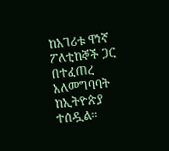ከአገሪቱ ዋነኛ ፖለቲከኞች ጋር በተፈጠረ አለመግባባት ከኢትዮጵያ ተሰዷል።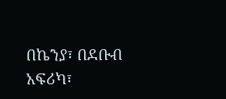በኬንያ፣ በደቡብ አፍሪካ፣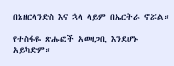በኔዘርላንድስ እና ኋላ ላይም በኤርትራ ኖሯል።

የተስፋዬ ጽሑፎች አወዛጋቢ እንደሆኑ አይካድም።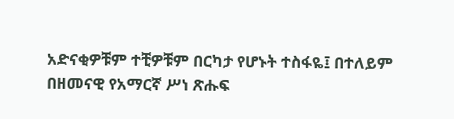አድናቂዎቹም ተቺዎቹም በርካታ የሆኑት ተስፋዬ፤ በተለይም በዘመናዊ የአማርኛ ሥነ ጽሑፍ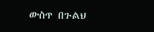ውስጥ በጉልህ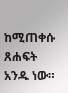ከሚጠቀሱ ጸሐፍት አንዱ ነው።